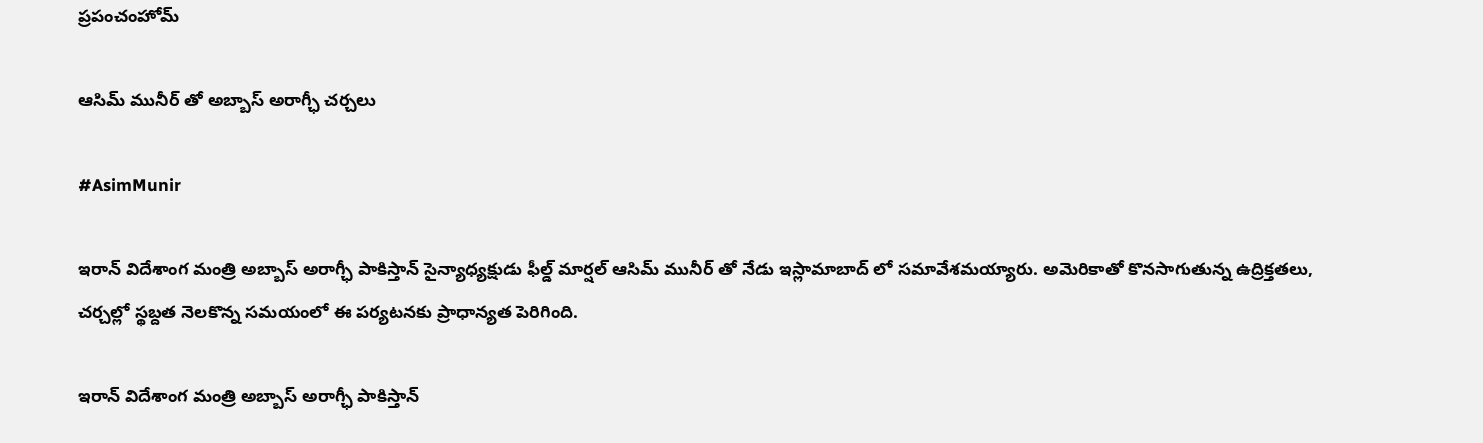ప్రపంచంహోమ్

ఆసిమ్ మునీర్ తో అబ్బాస్ అరాగ్ఛీ చర్చలు

#AsimMunir

ఇరాన్ విదేశాంగ మంత్రి అబ్బాస్ అరాగ్ఛీ పాకిస్తాన్ సైన్యాధ్యక్షుడు ఫీల్డ్ మార్షల్ ఆసిమ్ మునీర్ తో నేడు ఇస్లామాబాద్ లో సమావేశమయ్యారు. అమెరికాతో కొనసాగుతున్న ఉద్రిక్తతలు, చర్చల్లో స్థబ్దత నెలకొన్న సమయంలో ఈ పర్యటనకు ప్రాధాన్యత పెరిగింది.

ఇరాన్ విదేశాంగ మంత్రి అబ్బాస్ అరాగ్ఛీ పాకిస్తాన్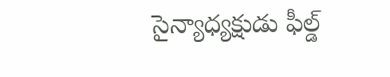సైన్యాధ్యక్షుడు ఫీల్డ్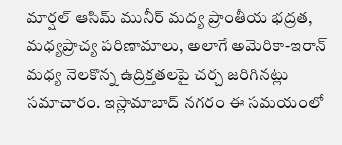మార్షల్ ఆసిమ్ మునీర్ మద్య ప్రాంతీయ భద్రత, మధ్యప్రాచ్య పరిణామాలు, అలాగే అమెరికా-ఇరాన్ మధ్య నెలకొన్న ఉద్రిక్తతలపై చర్చ జరిగినట్లు సమాచారం. ఇస్లామాబాద్ నగరం ఈ సమయంలో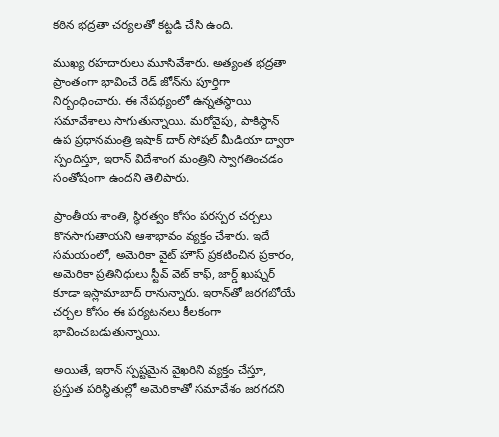కఠిన భద్రతా చర్యలతో కట్టడి చేసి ఉంది.

ముఖ్య రహదారులు మూసివేశారు. అత్యంత భద్రతా ప్రాంతంగా భావించే రెడ్ జోన్‌ను పూర్తిగా నిర్బంధించారు. ఈ నేపథ్యంలో ఉన్నతస్థాయి సమావేశాలు సాగుతున్నాయి. మరోవైపు, పాకిస్థాన్ ఉప ప్రధానమంత్రి ఇషాక్ దార్ సోషల్ మీడియా ద్వారా స్పందిస్తూ, ఇరాన్ విదేశాంగ మంత్రిని స్వాగతించడం సంతోషంగా ఉందని తెలిపారు.

ప్రాంతీయ శాంతి, స్థిరత్వం కోసం పరస్పర చర్చలు కొనసాగుతాయని ఆశాభావం వ్యక్తం చేశారు. ఇదే సమయంలో, అమెరికా వైట్ హౌస్ ప్రకటించిన ప్రకారం, అమెరికా ప్రతినిధులు స్టీవ్ వెట్ కాఫ్, జార్డ్ ఖుష్నర్ కూడా ఇస్లామాబాద్ రానున్నారు. ఇరాన్‌తో జరగబోయే చర్చల కోసం ఈ పర్యటనలు కీలకంగా భావించబడుతున్నాయి.

అయితే, ఇరాన్ స్పష్టమైన వైఖరిని వ్యక్తం చేస్తూ, ప్రస్తుత పరిస్థితుల్లో అమెరికాతో సమావేశం జరగదని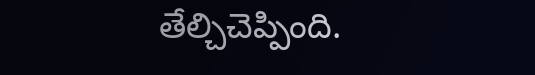తేల్చిచెప్పింది.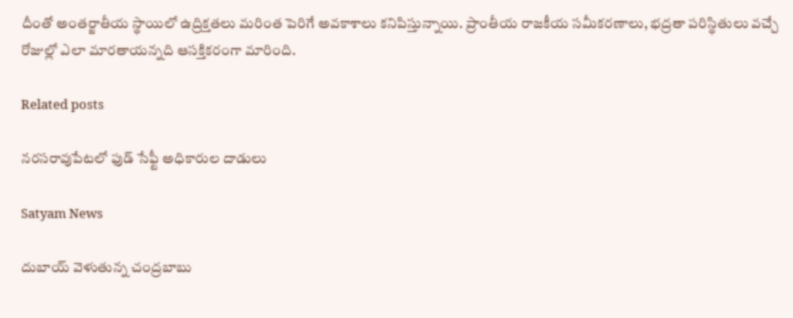దీంతో అంతర్జాతీయ స్థాయిలో ఉద్రిక్తతలు మరింత పెరిగే అవకాశాలు కనిపిస్తున్నాయి. ప్రాంతీయ రాజకీయ సమీకరణాలు, భద్రతా పరిస్థితులు వచ్చే రోజుల్లో ఎలా మారతాయన్నది ఆసక్తికరంగా మారింది.

Related posts

నరసరావుపేటలో ఫుడ్ సేఫ్టీ అధికారుల దాడులు

Satyam News

దుబాయ్ వెళుతున్న చంద్రబాబు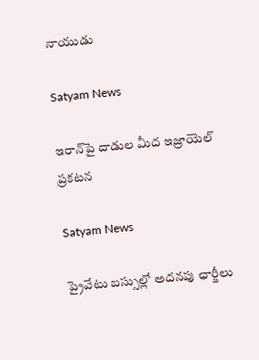నాయుడు

Satyam News

ఇరాన్‌పై దాడుల మీద ఇజ్రాయెల్ ప్రకటన

Satyam News

ప్రైవేటు బస్సుల్లో అదనపు ఛార్జీలు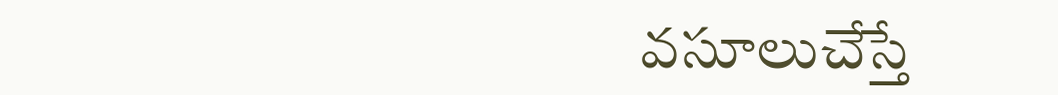వసూలుచేస్తే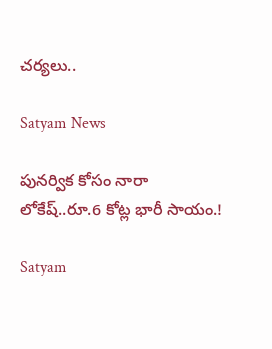చర్యలు..

Satyam News

పునర్విక కోసం నారా లోకేష్‌..రూ.6 కోట్ల భారీ సాయం.!

Satyam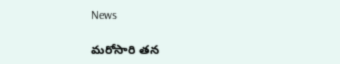News

మరోసారి తన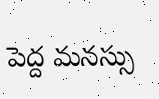పెద్ద మనస్సు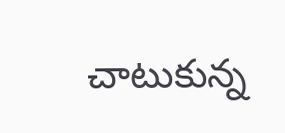చాటుకున్న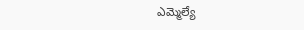ఎమ్మెల్యే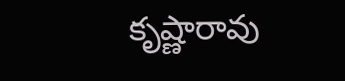కృష్ణారావు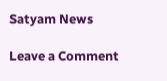Satyam News

Leave a Comment